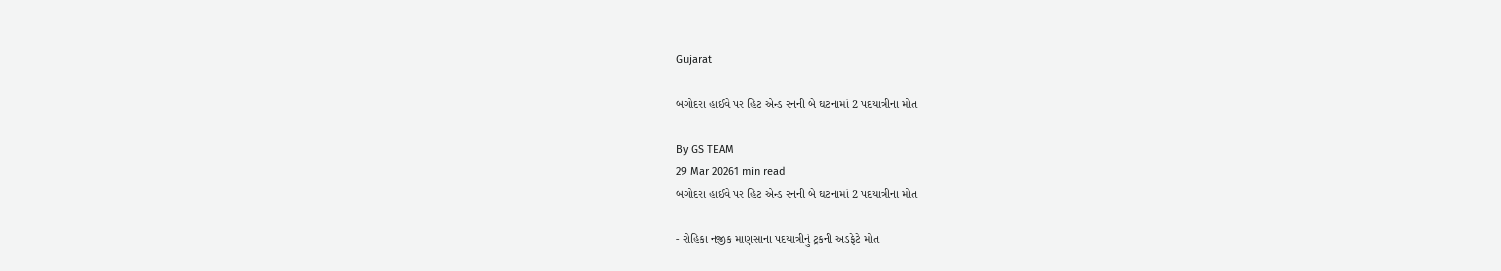Gujarat

બગોદરા હાઈવે પર હિટ એન્ડ રનની બે ઘટનામાં 2 પદયાત્રીના મોત

By GS TEAM
29 Mar 20261 min read
બગોદરા હાઈવે પર હિટ એન્ડ રનની બે ઘટનામાં 2 પદયાત્રીના મોત

- રોહિકા નજીક માણસાના પદયાત્રીનું ટ્રકની અડફેટે મોત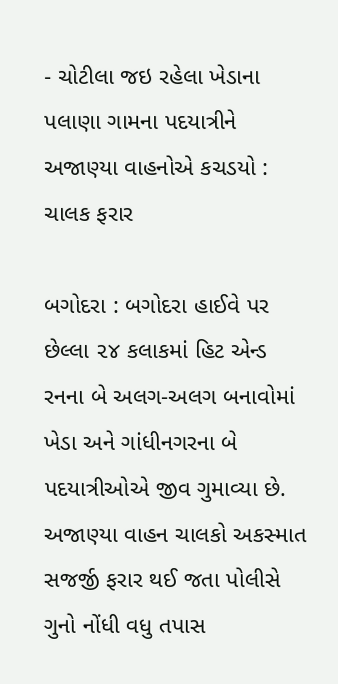- ચોટીલા જઇ રહેલા ખેડાના પલાણા ગામના પદયાત્રીને અજાણ્યા વાહનોએ કચડયો : ચાલક ફરાર

બગોદરા : બગોદરા હાઈવે પર છેલ્લા ૨૪ કલાકમાં હિટ એન્ડ રનના બે અલગ-અલગ બનાવોમાં ખેડા અને ગાંધીનગરના બે પદયાત્રીઓએ જીવ ગુમાવ્યા છે. અજાણ્યા વાહન ચાલકો અકસ્માત સજર્જી ફરાર થઈ જતા પોલીસે ગુનો નોંધી વધુ તપાસ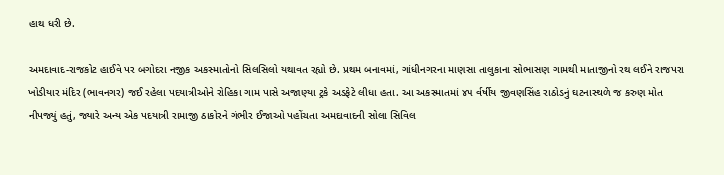હાથ ધરી છે.

અમદાવાદ-રાજકોટ હાઈવે પર બગોદરા નજીક અકસ્માતોનો સિલસિલો યથાવત રહ્યો છે. પ્રથમ બનાવમાં, ગાંધીનગરના માણસા તાલુકાના સોભાસણ ગામથી માતાજીનો રથ લઈને રાજપરા ખોડીયાર મંદિર (ભાવનગર) જઈ રહેલા પદયાત્રીઓને રોહિકા ગામ પાસે અજાણ્યા ટ્રકે અડફેટે લીધા હતા. આ અકસ્માતમાં ૪૫ ર્વર્ષીય જીવણસિંહ રાઠોડનું ઘટનાસ્થળે જ કરુણ મોત નીપજ્યું હતું, જ્યારે અન્ય એક પદયાત્રી રામાજી ઠાકોરને ગંભીર ઈજાઓ પહોંચતા અમદાવાદની સોલા સિવિલ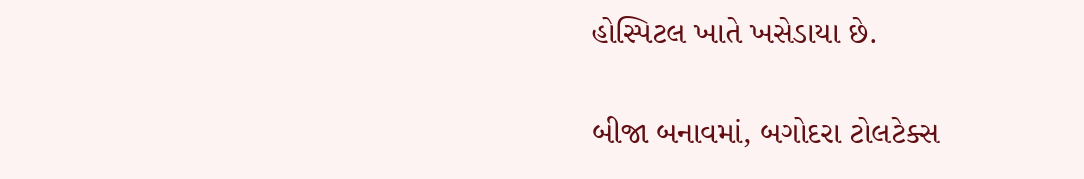હોસ્પિટલ ખાતે ખસેડાયા છે.

બીજા બનાવમાં, બગોદરા ટોલટેક્સ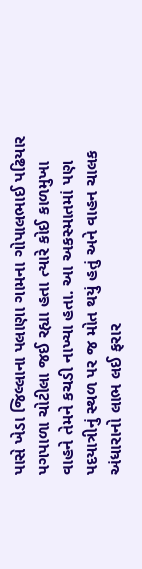પાસે ખેડા જિલ્લાના પલાણા ગામના ગોપાલભાઈ પઢિયાર પગપાળા ચોટીલા જઈ રહ્યા હતા ત્યારે કોઈ કાળમુખા વાહને તેમને કચડી નાખ્યા હતા. આ અકસ્માતમાં પણ પદયાત્રીનું સ્થળ પર જ મોત થયું હતું અને વાહન ચાલક અંધારાનો લાભ લઈ ફરાર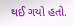થઈ ગયો હતો.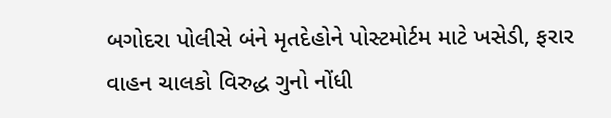બગોદરા પોલીસે બંને મૃતદેહોને પોસ્ટમોર્ટમ માટે ખસેડી, ફરાર વાહન ચાલકો વિરુદ્ધ ગુનો નોંધી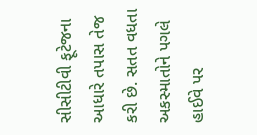સીસીટીવી ફૂટેજના આધારે તપાસ તેજ કરી છે. સતત વધતા અકસ્માતોને પગલે હાઈવે પર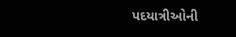પદયાત્રીઓની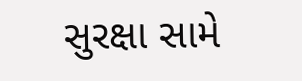સુરક્ષા સામે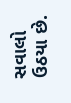સવાલો ઉઠયા છે.